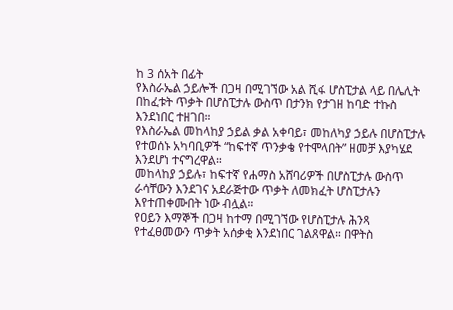ከ 3 ሰአት በፊት
የእስራኤል ኃይሎች በጋዛ በሚገኘው አል ሺፋ ሆስፒታል ላይ በሌሊት በከፈቱት ጥቃት በሆስፒታሉ ውስጥ በታንክ የታገዘ ከባድ ተኩስ እንደነበር ተዘገበ።
የእስራኤል መከላከያ ኃይል ቃል አቀባይ፣ መከለካያ ኃይሉ በሆስፒታሉ የተወሰኑ አካባቢዎች “ከፍተኛ ጥንቃቄ የተሞላበት” ዘመቻ እያካሄደ እንደሆነ ተናግረዋል።
መከላከያ ኃይሉ፣ ከፍተኛ የሐማስ አሸባሪዎች በሆስፒታሉ ውስጥ ራሳቸውን እንደገና አደራጅተው ጥቃት ለመክፈት ሆስፒታሉን እየተጠቀሙበት ነው ብሏል።
የዐይን እማኞች በጋዛ ከተማ በሚገኘው የሆስፒታሉ ሕንጻ የተፈፀመውን ጥቃት አሰቃቂ እንደነበር ገልጸዋል። በዋትስ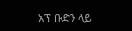አፕ ቡድን ላይ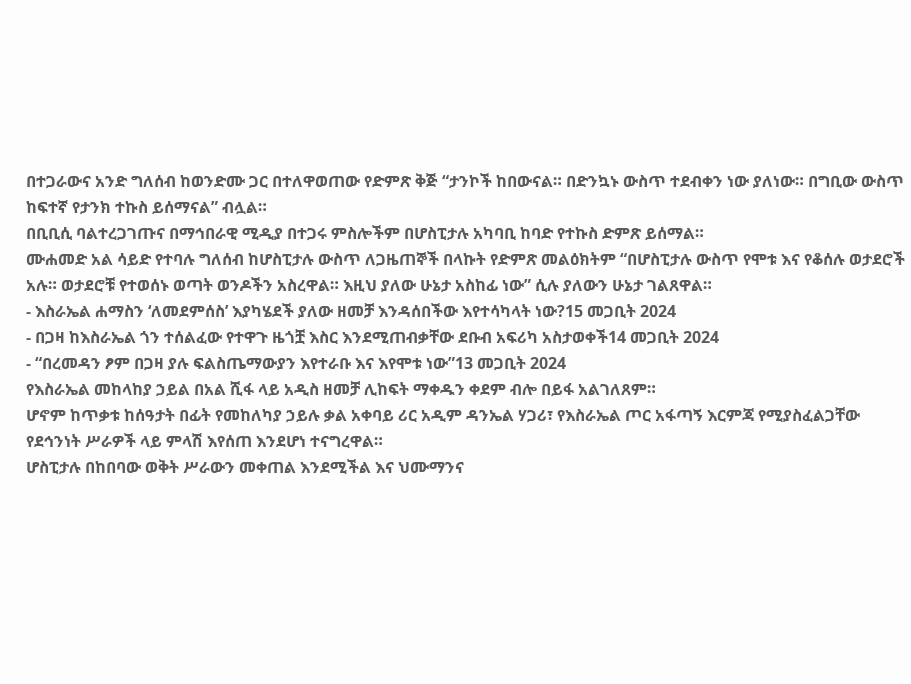በተጋራውና አንድ ግለሰብ ከወንድሙ ጋር በተለዋወጠው የድምጽ ቅጅ “ታንኮች ከበውናል። በድንኳኑ ውስጥ ተደብቀን ነው ያለነው። በግቢው ውስጥ ከፍተኛ የታንክ ተኩስ ይሰማናል” ብሏል።
በቢቢሲ ባልተረጋገጡና በማኅበራዊ ሚዲያ በተጋሩ ምስሎችም በሆስፒታሉ አካባቢ ከባድ የተኩስ ድምጽ ይሰማል።
ሙሐመድ አል ሳይድ የተባሉ ግለሰብ ከሆስፒታሉ ውስጥ ለጋዜጠኞች በላኩት የድምጽ መልዕክትም “በሆስፒታሉ ውስጥ የሞቱ እና የቆሰሉ ወታደሮች አሉ። ወታደሮቹ የተወሰኑ ወጣት ወንዶችን አስረዋል። እዚህ ያለው ሁኔታ አስከፊ ነው” ሲሉ ያለውን ሁኔታ ገልጸዋል።
- እስራኤል ሐማስን ‘ለመደምሰስ’ እያካሄደች ያለው ዘመቻ እንዳሰበችው እየተሳካላት ነው?15 መጋቢት 2024
- በጋዛ ከእስራኤል ጎን ተሰልፈው የተዋጉ ዜጎቿ እስር እንደሚጠብቃቸው ደቡብ አፍሪካ አስታወቀች14 መጋቢት 2024
- “በረመዳን ፆም በጋዛ ያሉ ፍልስጤማውያን እየተራቡ እና እየሞቱ ነው”13 መጋቢት 2024
የእስራኤል መከላከያ ኃይል በአል ሺፋ ላይ አዲስ ዘመቻ ሊከፍት ማቀዱን ቀደም ብሎ በይፋ አልገለጸም።
ሆኖም ከጥቃቱ ከሰዓታት በፊት የመከለካያ ኃይሉ ቃል አቀባይ ሪር አዲም ዳንኤል ሃጋሪ፣ የእስራኤል ጦር አፋጣኝ እርምጃ የሚያስፈልጋቸው የደኅንነት ሥራዎች ላይ ምላሽ እየሰጠ እንደሆነ ተናግረዋል።
ሆስፒታሉ በከበባው ወቅት ሥራውን መቀጠል እንደሚችል እና ህሙማንና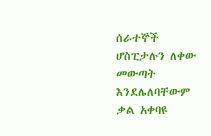ሰራተኞች ሆስፒታሉን ለቀው መውጣት እንደሌለባቸውም ቃል አቀባዩ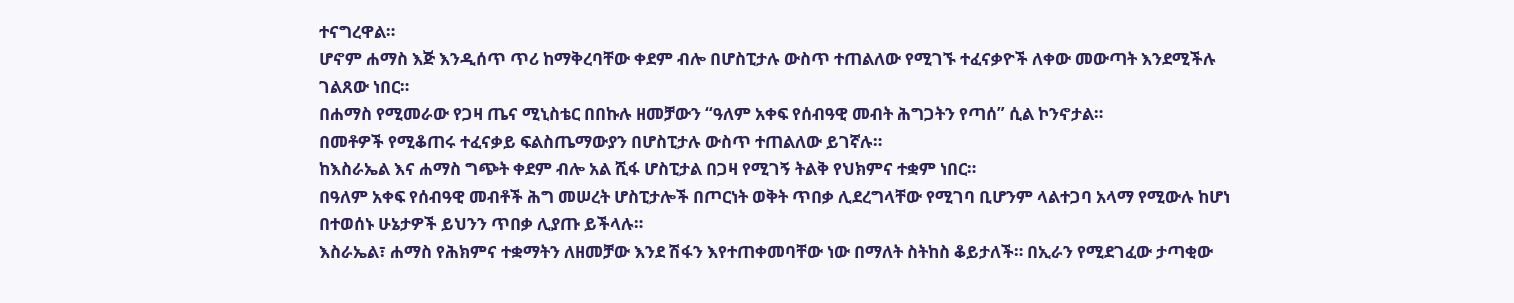ተናግረዋል።
ሆኖም ሐማስ እጅ እንዲሰጥ ጥሪ ከማቅረባቸው ቀደም ብሎ በሆስፒታሉ ውስጥ ተጠልለው የሚገኙ ተፈናቃዮች ለቀው መውጣት እንደሚችሉ ገልጸው ነበር።
በሐማስ የሚመራው የጋዛ ጤና ሚኒስቴር በበኩሉ ዘመቻውን “ዓለም አቀፍ የሰብዓዊ መብት ሕግጋትን የጣሰ” ሲል ኮንኖታል።
በመቶዎች የሚቆጠሩ ተፈናቃይ ፍልስጤማውያን በሆስፒታሉ ውስጥ ተጠልለው ይገኛሉ።
ከእስራኤል እና ሐማስ ግጭት ቀደም ብሎ አል ሺፋ ሆስፒታል በጋዛ የሚገኝ ትልቅ የህክምና ተቋም ነበር።
በዓለም አቀፍ የሰብዓዊ መብቶች ሕግ መሠረት ሆስፒታሎች በጦርነት ወቅት ጥበቃ ሊደረግላቸው የሚገባ ቢሆንም ላልተጋባ አላማ የሚውሉ ከሆነ በተወሰኑ ሁኔታዎች ይህንን ጥበቃ ሊያጡ ይችላሉ።
እስራኤል፣ ሐማስ የሕክምና ተቋማትን ለዘመቻው እንደ ሽፋን እየተጠቀመባቸው ነው በማለት ስትከስ ቆይታለች። በኢራን የሚደገፈው ታጣቂው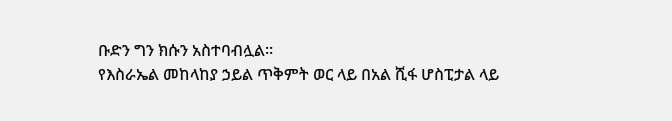ቡድን ግን ክሱን አስተባብሏል።
የእስራኤል መከላከያ ኃይል ጥቅምት ወር ላይ በአል ሺፋ ሆስፒታል ላይ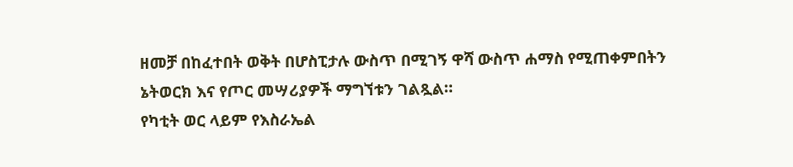ዘመቻ በከፈተበት ወቅት በሆስፒታሉ ውስጥ በሚገኝ ዋሻ ውስጥ ሐማስ የሚጠቀምበትን ኔትወርክ እና የጦር መሣሪያዎች ማግኘቱን ገልጿል።
የካቲት ወር ላይም የእስራኤል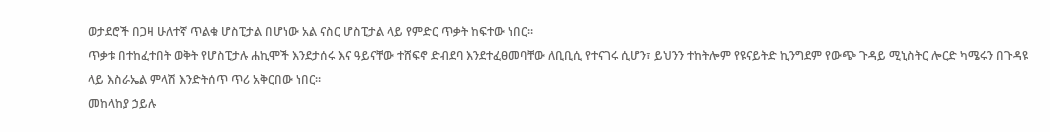ወታደሮች በጋዛ ሁለተኛ ጥልቁ ሆስፒታል በሆነው አል ናስር ሆስፒታል ላይ የምድር ጥቃት ከፍተው ነበር።
ጥቃቱ በተከፈተበት ወቅት የሆስፒታሉ ሐኪሞች እንደታሰሩ እና ዓይናቸው ተሸፍኖ ድብደባ እንደተፈፀመባቸው ለቢቢሲ የተናገሩ ሲሆን፣ ይህንን ተከትሎም የዩናይትድ ኪንግደም የውጭ ጉዳይ ሚኒስትር ሎርድ ካሜሩን በጉዳዩ ላይ እስራኤል ምላሽ እንድትሰጥ ጥሪ አቅርበው ነበር።
መከላከያ ኃይሉ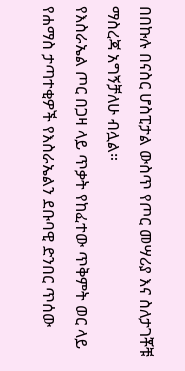በበኩሉ በናስር ሆስፒታል ውስጥ የጦር መሣሪያ እና ስለታገቾቹ ማስረጃ አግኝቻለሁ ብሏል።
የእስራኤል ጦር በጋዛ ላይ ጥቃት የከፈተው ጥቅምት ወር ላይ የሐማስ ታጣተቂዎች የእስራኤልን ደቡባዊ ድንበር ጥሰው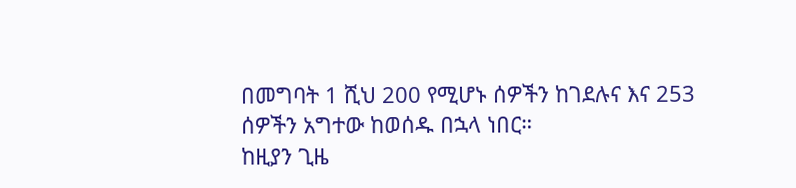በመግባት 1 ሺህ 200 የሚሆኑ ሰዎችን ከገደሉና እና 253 ሰዎችን አግተው ከወሰዱ በኋላ ነበር።
ከዚያን ጊዜ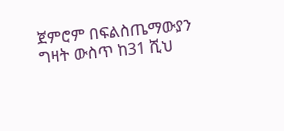ጀምሮም በፍልስጤማውያን ግዛት ውስጥ ከ31 ሺህ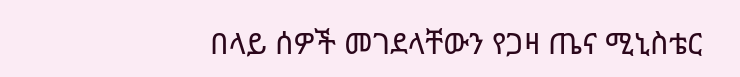በላይ ሰዎች መገደላቸውን የጋዛ ጤና ሚኒስቴር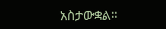አስታውቋል።